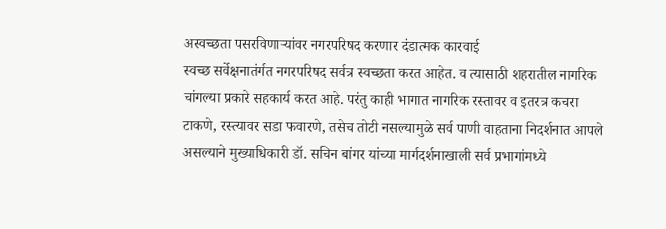अस्वच्छता पसरविणाऱ्यांवर नगरपरिषद करणार दंडात्मक कारवाई
स्वच्छ सर्वेक्षनातंर्गत नगरपरिषद सर्वत्र स्वच्छता करत आहेत. व त्यासाठी शहरातील नागरिक चांगल्या प्रकारे सहकार्य करत आहे. परंतु काही भागात नागरिक रस्तावर व इतरत्र कचरा टाकणे, रस्त्यावर सडा फवारणे, तसेच तोटी नसल्यामुळे सर्व पाणी वाहताना निदर्शनात आपले असल्याने मुख्याधिकारी डॉ. सचिन बांगर यांच्या मार्गदर्शनाखाली सर्व प्रभागांमध्ये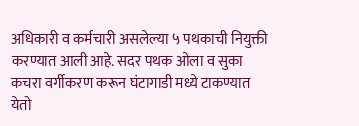अधिकारी व कर्मचारी असलेल्या ५ पथकाची नियुक्ती करण्यात आली आहे. सदर पथक ओला व सुका कचरा वर्गीकरण करून घंटागाडी मध्ये टाकण्यात येतो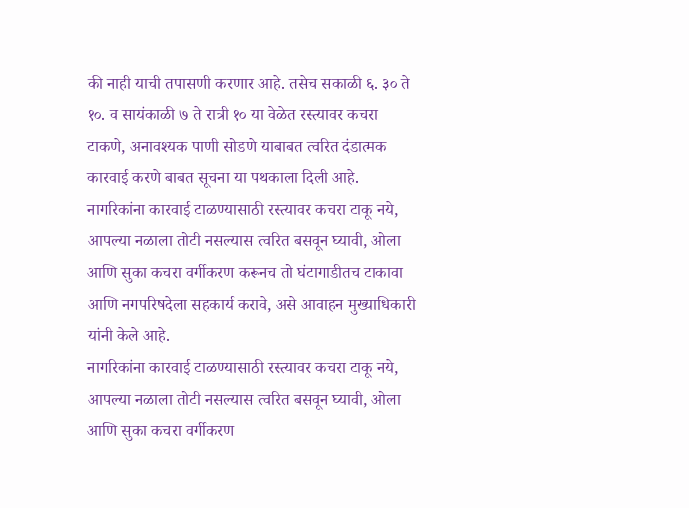की नाही याची तपासणी करणार आहे. तसेच सकाळी ६. ३० ते १०. व सायंकाळी ७ ते रात्री १० या वेळेत रस्त्यावर कचरा टाकणे, अनावश्यक पाणी सोडणे याबाबत त्वरित दंडात्मक कारवाई करणे बाबत सूचना या पथकाला दिली आहे.
नागरिकांना कारवाई टाळण्यासाठी रस्त्यावर कचरा टाकू नये, आपल्या नळाला तोटी नसल्यास त्वरित बसवून घ्यावी, ओला आणि सुका कचरा वर्गीकरण करूनच तो घंटागाडीतच टाकावा आणि नगपरिषदेला सहकार्य करावे, असे आवाहन मुख्याधिकारी यांनी केले आहे.
नागरिकांना कारवाई टाळण्यासाठी रस्त्यावर कचरा टाकू नये, आपल्या नळाला तोटी नसल्यास त्वरित बसवून घ्यावी, ओला आणि सुका कचरा वर्गीकरण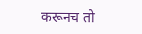करूनच तो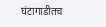घंटागाडीतच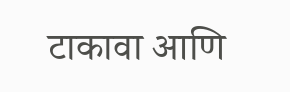टाकावा आणि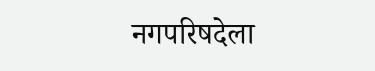नगपरिषदेला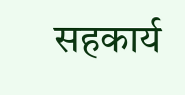सहकार्य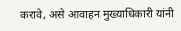करावे, असे आवाहन मुख्याधिकारी यांनी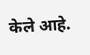केले आहे.